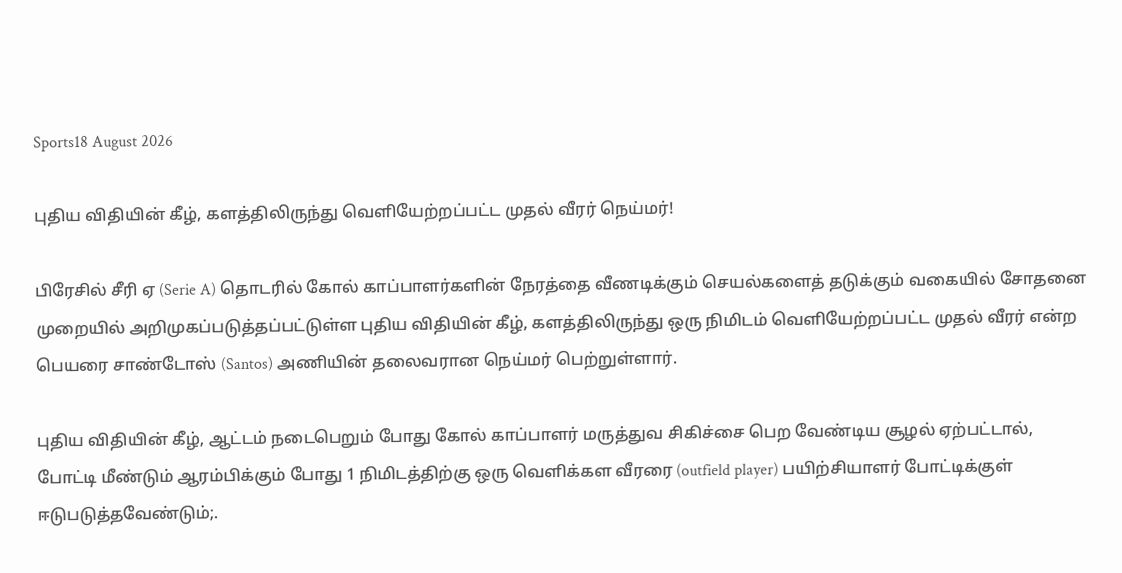Sports18 August 2026

புதிய விதியின் கீழ், களத்திலிருந்து வெளியேற்றப்பட்ட முதல் வீரர் நெய்மர்!

பிரேசில் சீரி ஏ (Serie A) தொடரில் கோல் காப்பாளர்களின் நேரத்தை வீணடிக்கும் செயல்களைத் தடுக்கும் வகையில் சோதனை முறையில் அறிமுகப்படுத்தப்பட்டுள்ள புதிய விதியின் கீழ், களத்திலிருந்து ஒரு நிமிடம் வெளியேற்றப்பட்ட முதல் வீரர் என்ற பெயரை சாண்டோஸ் (Santos) அணியின் தலைவரான நெய்மர் பெற்றுள்ளார்.

புதிய விதியின் கீழ், ஆட்டம் நடைபெறும் போது கோல் காப்பாளர் மருத்துவ சிகிச்சை பெற வேண்டிய சூழல் ஏற்பட்டால், போட்டி மீண்டும் ஆரம்பிக்கும் போது 1 நிமிடத்திற்கு ஒரு வெளிக்கள வீரரை (outfield player) பயிற்சியாளர் போட்டிக்குள் ஈடுபடுத்தவேண்டும்;.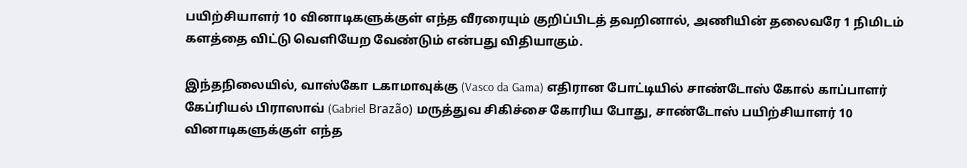பயிற்சியாளர் 10 வினாடிகளுக்குள் எந்த வீரரையும் குறிப்பிடத் தவறினால், அணியின் தலைவரே 1 நிமிடம் களத்தை விட்டு வெளியேற வேண்டும் என்பது விதியாகும்.

இந்தநிலையில், வாஸ்கோ டகாமாவுக்கு (Vasco da Gama) எதிரான போட்டியில் சாண்டோஸ் கோல் காப்பாளர் கேப்ரியல் பிராஸாவ் (Gabriel Brazão) மருத்துவ சிகிச்சை கோரிய போது, சாண்டோஸ் பயிற்சியாளர் 10 வினாடிகளுக்குள் எந்த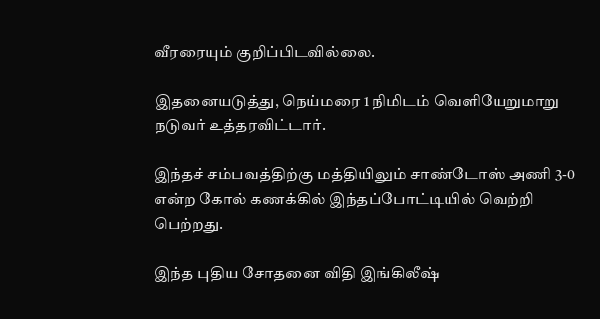வீரரையும் குறிப்பிடவில்லை.

இதனையடுத்து, நெய்மரை 1 நிமிடம் வெளியேறுமாறு நடுவர் உத்தரவிட்டார்.

இந்தச் சம்பவத்திற்கு மத்தியிலும் சாண்டோஸ் அணி 3-0 என்ற கோல் கணக்கில் இந்தப்போட்டியில் வெற்றி பெற்றது.

இந்த புதிய சோதனை விதி இங்கிலீஷ்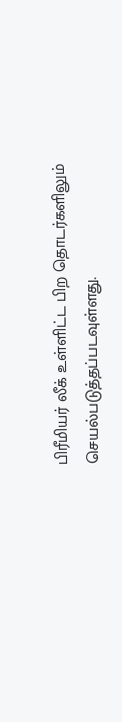பிரீமியர் லீக் உள்ளிட்ட பிற தொடர்களிலும் செயல்படுத்தப்படவுள்ளது.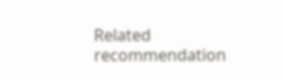Related recommendation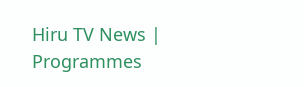Hiru TV News | Programmes